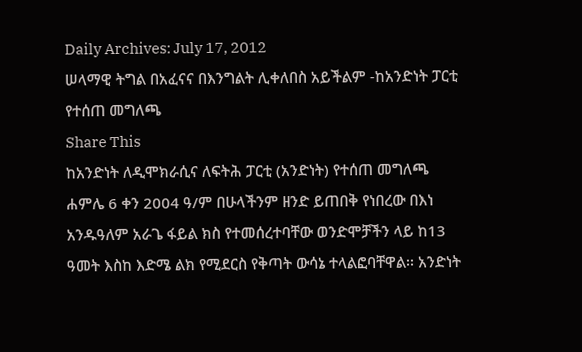Daily Archives: July 17, 2012
ሠላማዊ ትግል በአፈናና በእንግልት ሊቀለበስ አይችልም -ከአንድነት ፓርቲ የተሰጠ መግለጫ
Share This
ከአንድነት ለዲሞክራሲና ለፍትሕ ፓርቲ (አንድነት) የተሰጠ መግለጫ
ሐምሌ 6 ቀን 2004 ዓ/ም በሁላችንም ዘንድ ይጠበቅ የነበረው በእነ አንዱዓለም አራጌ ፋይል ክስ የተመሰረተባቸው ወንድሞቻችን ላይ ከ13 ዓመት እስከ እድሜ ልክ የሚደርስ የቅጣት ውሳኔ ተላልፎባቸዋል፡፡ አንድነት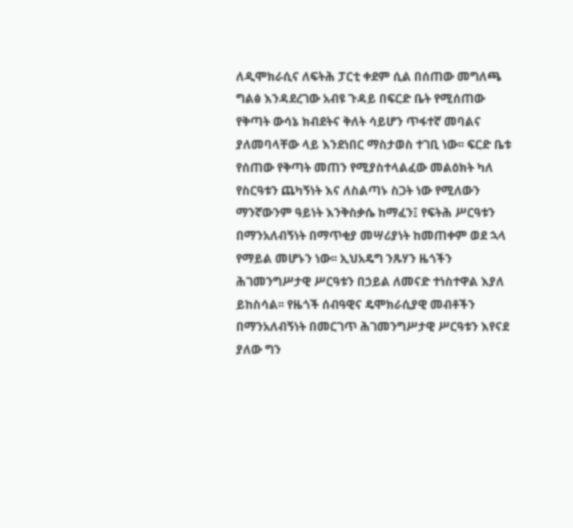ለዲሞክራሲና ለፍትሕ ፓርቲ ቀደም ሲል በሰጠው መግለጫ ግልፅ እንዳደረገው አብዩ ጉዳይ በፍርድ ቤት የሚሰጠው የቅጣት ውሳኔ ክብደትና ቅለት ሳይሆን ጥፋተኛ መባልና ያለመባላቸው ላይ እንደነበር ማስታወስ ተገቢ ነው፡፡ ፍርድ ቤቱ የሰጠው የቅጣት መጠን የሚያስተላልፈው መልዕክት ካለ የስርዓቱን ጨካኝነት እና ለስልጣኑ ስጋት ነው የሚለውን ማንኛውንም ዓይነት እንቅስቃሴ ከማፈን፤ የፍትሕ ሥርዓቱን በማንአለብኝነት በማጥቂያ መሣሪያነት ከመጠቀም ወደ ኋላ የማይል መሆኑን ነው፡፡ ኢህአዴግ ንጹሃን ዜጎችን ሕገመንግሥታዊ ሥርዓቱን በኃይል ለመናድ ተነስተዋል እያለ ይከስሳል፡፡ የዜጎች ሰብዓዊና ዴሞክራሲያዊ መብቶችን በማንአለብኝነት በመርገጥ ሕገመንግሥታዊ ሥርዓቱን እየናደ ያለው ግን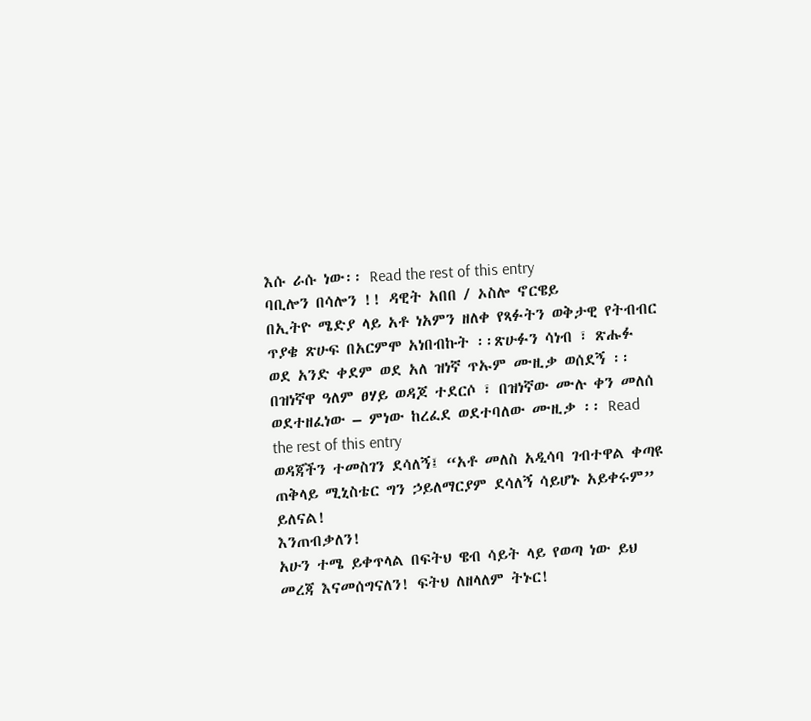እሱ ራሱ ነው፡፡ Read the rest of this entry
ባቢሎን በሳሎን !! ዳዊት አበበ / ኦስሎ ኖርዌይ
በኢትዮ ሜድያ ላይ አቶ ነአምን ዘለቀ የጻፉትን ወቅታዊ የትብብር ጥያቄ ጽሁፍ በአርምሞ አነበብኩት ፡፡ጽሁፉን ሳነብ ፣ ጽሑፉ ወደ አንድ ቀደም ወደ አለ ዝነኛ ጥኡም ሙዚቃ ወሰደኝ ፡፡ በዝነኛዋ ዓለም ፀሃይ ወዳጆ ተደርሶ ፣ በዝነኛው ሙሉ ቀን መለሰ ወደተዘፈነው – ምነው ከረፈደ ወደተባለው ሙዚቃ ፡፡ Read the rest of this entry
ወዳጃችን ተመስገን ደሳለኝ፤ “አቶ መለስ አዲሳባ ገብተዋል ቀጣዩ ጠቅላይ ሚኒስቴር ግን ኃይለማርያም ደሳለኝ ሳይሆኑ አይቀሩም” ይለናል!
እንጠብቃለን!
አሁን ተሜ ይቀጥላል በፍትህ ዌብ ሳይት ላይ የወጣ ነው ይህ መረጃ እናመሰግናለን! ፍትህ ለዘላለም ትኑር!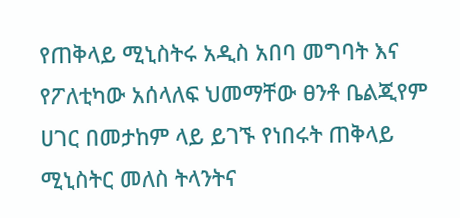የጠቅላይ ሚኒስትሩ አዲስ አበባ መግባት እና የፖለቲካው አሰላለፍ ህመማቸው ፀንቶ ቤልጂየም ሀገር በመታከም ላይ ይገኙ የነበሩት ጠቅላይ ሚኒስትር መለስ ትላንትና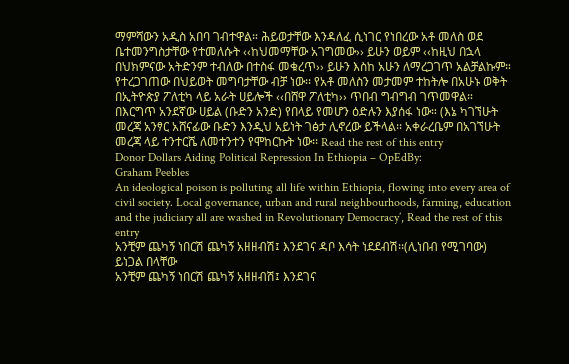ማምሻውን አዲስ አበባ ገብተዋል። ሕይወታቸው እንዳለፈ ሲነገር የነበረው አቶ መለስ ወደ ቤተመንግስታቸው የተመለሱት ‹‹ከህመማቸው አገግመው›› ይሁን ወይም ‹‹ከዚህ በኋላ በህክምናው አትድንም ተብለው በተስፋ መቁረጥ›› ይሁን እስከ አሁን ለማረጋገጥ አልቻልኩም። የተረጋገጠው በህይወት መግባታቸው ብቻ ነው፡፡ የአቶ መለስን መታመም ተከትሎ በአሁኑ ወቅት በኢትዮጵያ ፖለቲካ ላይ አራት ሀይሎች ‹‹በሸዋ ፖለቲካ›› ጥበብ ግብግብ ገጥመዋል። በእርግጥ አንደኛው ሀይል (ቡድን አንድ) የበላይ የመሆን ዕድሉን እያሰፋ ነው። (እኔ ካገኘሁት መረጃ አንፃር አሸናፊው ቡድን እንዲህ አይነት ገፅታ ሊኖረው ይችላል፡፡ አቀራረቤም በአገኘሁት መረጃ ላይ ተንተርሼ ለመተንተን የሞከርኩት ነው፡፡ Read the rest of this entry
Donor Dollars Aiding Political Repression In Ethiopia – OpEdBy:
Graham Peebles
An ideological poison is polluting all life within Ethiopia, flowing into every area of civil society. Local governance, urban and rural neighbourhoods, farming, education and the judiciary all are washed in Revolutionary Democracy’, Read the rest of this entry
አንቺም ጨካኝ ነበርሽ ጨካኝ አዘዘብሽ፤ እንደገና ዳቦ እሳት ነደደብሽ፡፡(ሊነበብ የሚገባው)
ይነጋል በላቸው
አንቺም ጨካኝ ነበርሽ ጨካኝ አዘዘብሽ፤ እንደገና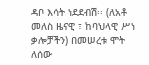ዳቦ እሳት ነደደብሽ፡፡ (ለአቶ መለስ ዜናዊ ፣ ከባህላዊ ሥነ ቃሎቻችን) በመሠረቱ ሞት ለሰው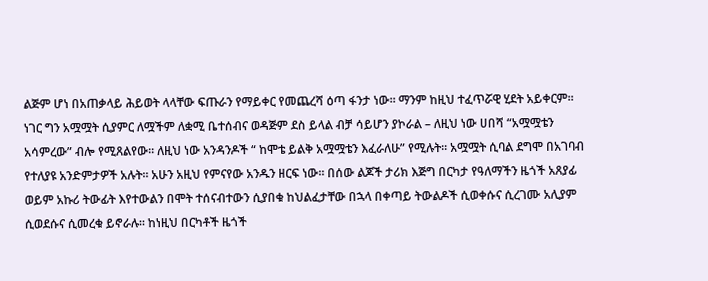ልጅም ሆነ በአጠቃላይ ሕይወት ላላቸው ፍጡራን የማይቀር የመጨረሻ ዕጣ ፋንታ ነው፡፡ ማንም ከዚህ ተፈጥሯዊ ሂደት አይቀርም፡፡ ነገር ግን አሟሟት ሲያምር ለሟችም ለቋሚ ቤተሰብና ወዳጅም ደስ ይላል ብቻ ሳይሆን ያኮራል – ለዚህ ነው ሀበሻ “አሟሟቴን አሳምረው” ብሎ የሚጸልየው፡፡ ለዚህ ነው አንዳንዶች “ ከሞቴ ይልቅ አሟሟቴን እፈራለሁ” የሚሉት፡፡ አሟሟት ሲባል ደግሞ በአገባብ የተለያዩ አንድምታዎች አሉት፡፡ አሁን አዚህ የምናየው አንዱን ዘርፍ ነው፡፡ በሰው ልጆች ታሪክ እጅግ በርካታ የዓለማችን ዜጎች አጸያፊ ወይም አኩሪ ትውፊት እየተውልን በሞት ተሰናብተውን ሲያበቁ ከህልፈታቸው በኋላ በቀጣይ ትውልዶች ሲወቀሱና ሲረገሙ አሊያም ሲወደሱና ሲመረቁ ይኖራሉ፡፡ ከነዚህ በርካቶች ዜጎች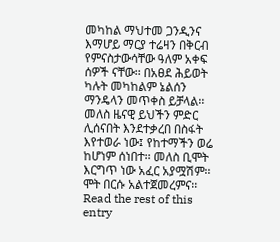መካከል ማህተመ ጋንዲንና እማሆይ ማርያ ተሬዛን በቅርብ የምናስታውሳቸው ዓለም አቀፍ ሰዎች ናቸው፡፡ በአፀደ ሕይወት ካሉት መካከልም ኔልሰን ማንዴላን መጥቀስ ይቻላል፡፡ መለስ ዜናዊ ይህችን ምድር ሊሰናበት እንደተቃረበ በስፋት እየተወራ ነው፤ የከተማችን ወሬ ከሆነም ሰነበተ፡፡ መለስ ቢሞት እርግጥ ነው አፈር አያሟሽም፡፡ ሞት በርሱ አልተጀመረምና፡፡ Read the rest of this entry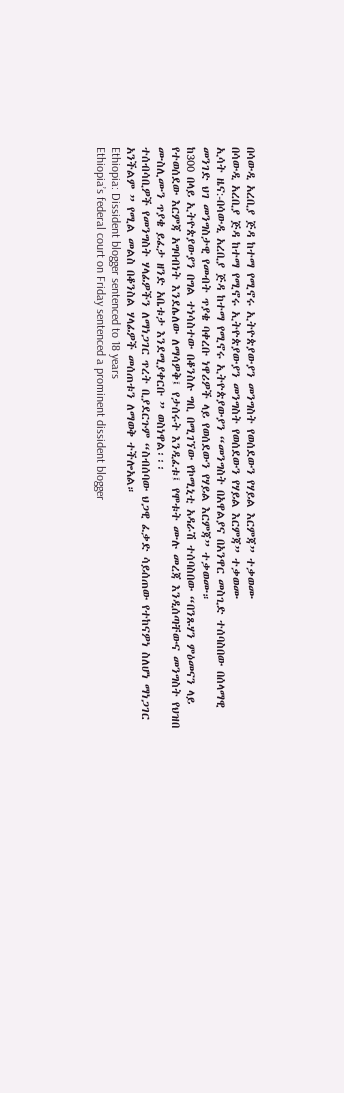በሳውዲ አረቢያ ጅዳ ከተማ የሚኖሩ ኢትዮጵያውያን መንግስት የወሰደውን የሃይል እርምጃ” ተቃወሙ
በሳውዲ አረቢያ ጅዳ ከተማ የሚኖሩ ኢትዮጵያውያን መንግስት የወሰደውን የሃይል እርምጃ” ተቃወሙ
ኢሳት ዜና:-በሳውዲ አረቢያ ጅዳ ከተማ የሚኖሩ ኢትዮጵያውያን “መንግስት በአዋልያና በአንዋር መስጊድ ተሰባስበው በሰላማዊ መንገድ ህገ መንግስታዊ የመብት ጥያቄ ባቀረቡ ነዋሪዎች ላይ የወሰደውን የሃይል እርምጃ” ተቃወሙ።
ከ300 በላይ ኢትዮጵያውያን በግል ተነሳስተው በቆንስሉ ግቢ በሚገኘው የኮሚኒቲ አዳራሽ ተሰባስበው “በንጹሃን ምዕመናን ላይ የተወሰደው እርምጃ አግባብነት እንደሌለው ለማሳዎቅ፤ የታሰሩት እንዲፈቱ፤ የሞቱት ሙሉ መረጃ እንዲሰጣቸውና መንግስት የህዝበ ሙስሊሙን ጥያቄ ይፈታ ዘንድ አቤቱታ እንደሚያቀርቡ ” ወስነዋል፡፡፡
ተሰብሳቢዎች የመንግስት ሃላፊዎችን ለማነጋገር ጥረት ቢያደርጉም “ስብሰባው ህጋዊ ፈቃድ ሳይሰጠው የተከናዎነ ስለሆነ ማነጋገር አንችልም ” የሚል መልስ በቆንስል ሃላፊዎች መሰጠቱን ለማወቅ ተችሎአል።
Ethiopia: Dissident blogger sentenced to 18 years
Ethiopia’s federal court on Friday sentenced a prominent dissident blogger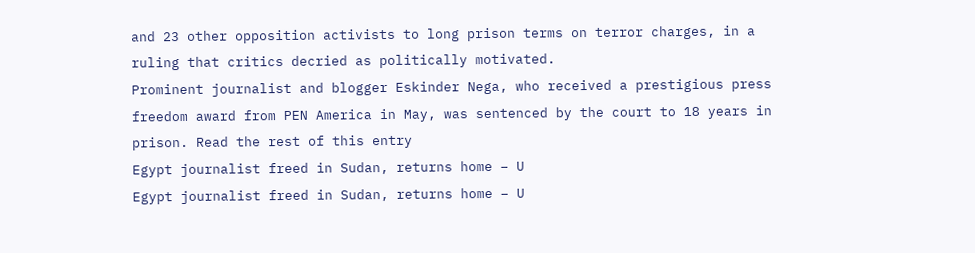and 23 other opposition activists to long prison terms on terror charges, in a ruling that critics decried as politically motivated.
Prominent journalist and blogger Eskinder Nega, who received a prestigious press freedom award from PEN America in May, was sentenced by the court to 18 years in prison. Read the rest of this entry
Egypt journalist freed in Sudan, returns home – U
Egypt journalist freed in Sudan, returns home – U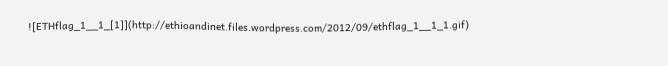![ETHflag_1__1_[1]](http://ethioandinet.files.wordpress.com/2012/09/ethflag_1__1_1.gif)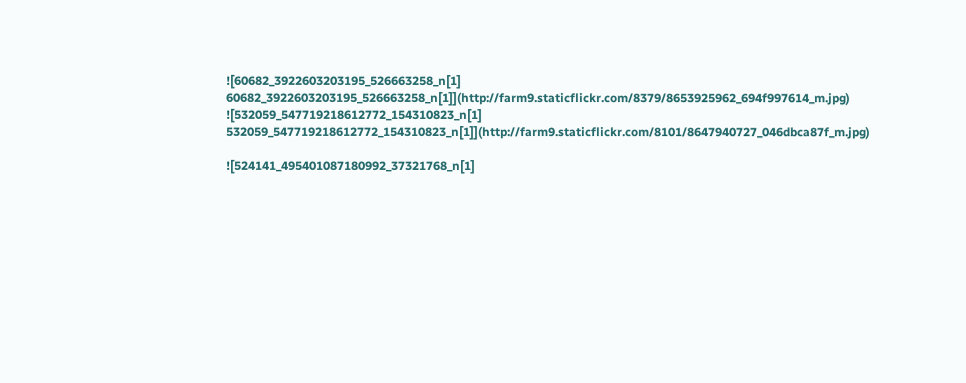![60682_3922603203195_526663258_n[1] 60682_3922603203195_526663258_n[1]](http://farm9.staticflickr.com/8379/8653925962_694f997614_m.jpg)
![532059_547719218612772_154310823_n[1] 532059_547719218612772_154310823_n[1]](http://farm9.staticflickr.com/8101/8647940727_046dbca87f_m.jpg)

![524141_495401087180992_37321768_n[1]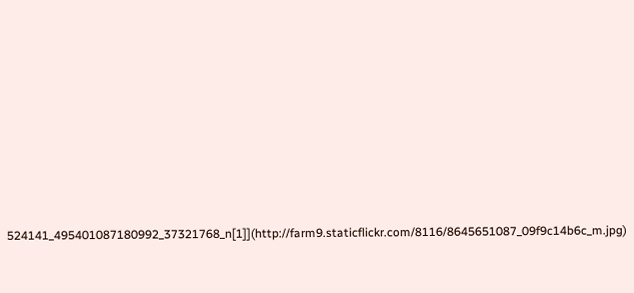524141_495401087180992_37321768_n[1]](http://farm9.staticflickr.com/8116/8645651087_09f9c14b6c_m.jpg)